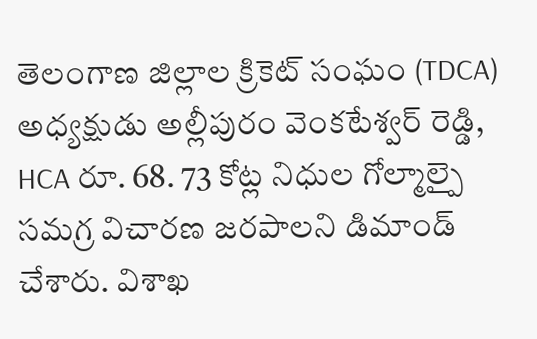తెలంగాణ జిల్లాల క్రికెట్ సంఘం (TDCA) అధ్యక్షుడు అల్లీపురం వెంకటేశ్వర్ రెడ్డి, HCA రూ. 68. 73 కోట్ల నిధుల గోల్మాల్పై సమగ్ర విచారణ జరపాలని డిమాండ్ చేశారు. విశాఖ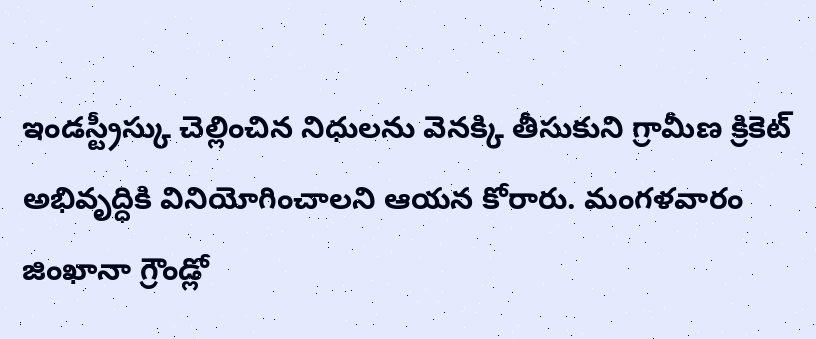ఇండస్ట్రీస్కు చెల్లించిన నిధులను వెనక్కి తీసుకుని గ్రామీణ క్రికెట్ అభివృద్ధికి వినియోగించాలని ఆయన కోరారు. మంగళవారం జింఖానా గ్రౌండ్లో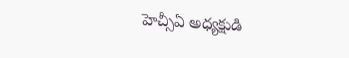హెచ్సీఏ అధ్యక్షుడి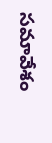సమావేశం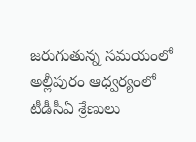జరుగుతున్న సమయంలో అల్లీపురం ఆధ్వర్యంలో టీడీసీఏ శ్రేణులు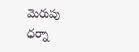మెరుపు ధర్నా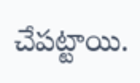చేపట్టాయి.